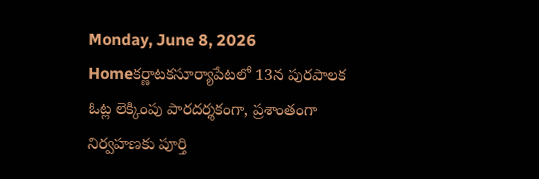Monday, June 8, 2026
Homeకర్ణాటకసూర్యాపేటలో 13న పురపాలక ఓట్ల లెక్కింపు పారదర్శకంగా, ప్రశాంతంగా నిర్వహణకు పూర్తి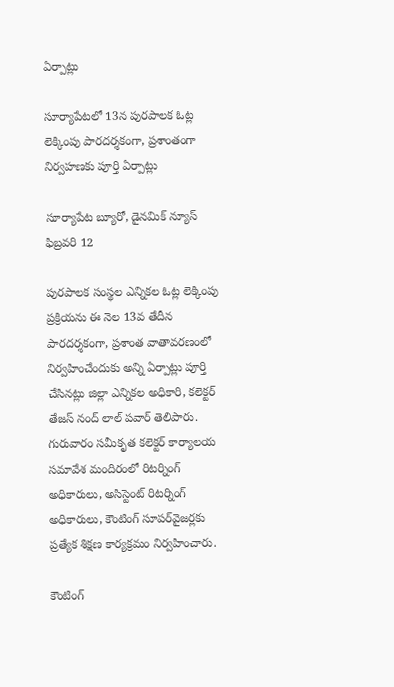ఏర్పాట్లు

సూర్యాపేటలో 13న పురపాలక ఓట్ల లెక్కింపు పారదర్శకంగా, ప్రశాంతంగా నిర్వహణకు పూర్తి ఏర్పాట్లు

సూర్యాపేట బ్యూరో, డైనమిక్ న్యూస్ ఫిబ్రవరి 12

పురపాలక సంస్థల ఎన్నికల ఓట్ల లెక్కింపు ప్రక్రియను ఈ నెల 13వ తేదీన పారదర్శకంగా, ప్రశాంత వాతావరణంలో నిర్వహించేందుకు అన్ని ఏర్పాట్లు పూర్తి చేసినట్లు జిల్లా ఎన్నికల అధికారి, కలెక్టర్ తేజస్ నంద్ లాల్ పవార్ తెలిపారు. గురువారం సమీకృత కలెక్టర్ కార్యాలయ సమావేశ మందిరంలో రిటర్నింగ్ అధికారులు, అసిస్టెంట్ రిటర్నింగ్ అధికారులు, కౌంటింగ్ సూపర్‌వైజర్లకు ప్రత్యేక శిక్షణ కార్యక్రమం నిర్వహించారు.

కౌంటింగ్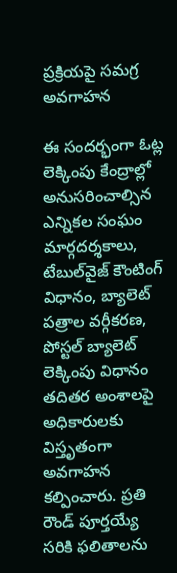ప్రక్రియపై సమగ్ర అవగాహన

ఈ సందర్భంగా ఓట్ల లెక్కింపు కేంద్రాల్లో అనుసరించాల్సిన ఎన్నికల సంఘం మార్గదర్శకాలు, టేబుల్‌వైజ్ కౌంటింగ్ విధానం, బ్యాలెట్ పత్రాల వర్గీకరణ, పోస్టల్ బ్యాలెట్ లెక్కింపు విధానం తదితర అంశాలపై అధికారులకు విస్తృతంగా అవగాహన కల్పించారు. ప్రతి రౌండ్ పూర్తయ్యే సరికి ఫలితాలను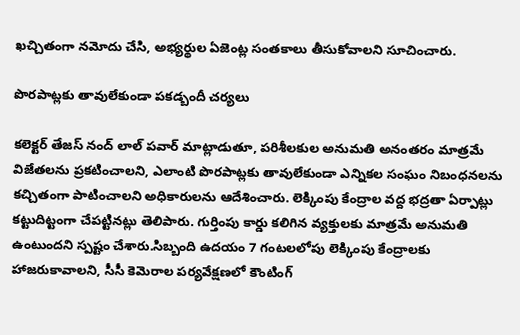ఖచ్చితంగా నమోదు చేసి, అభ్యర్థుల ఏజెంట్ల సంతకాలు తీసుకోవాలని సూచించారు.

పొరపాట్లకు తావులేకుండా పకడ్బందీ చర్యలు

కలెక్టర్ తేజస్ నంద్ లాల్ పవార్ మాట్లాడుతూ, పరిశీలకుల అనుమతి అనంతరం మాత్రమే విజేతలను ప్రకటించాలని, ఎలాంటి పొరపాట్లకు తావులేకుండా ఎన్నికల సంఘం నిబంధనలను కచ్చితంగా పాటించాలని అధికారులను ఆదేశించారు. లెక్కింపు కేంద్రాల వద్ద భద్రతా ఏర్పాట్లు కట్టుదిట్టంగా చేపట్టినట్లు తెలిపారు. గుర్తింపు కార్డు కలిగిన వ్యక్తులకు మాత్రమే అనుమతి ఉంటుందని స్పష్టం చేశారు.సిబ్బంది ఉదయం 7 గంటలలోపు లెక్కింపు కేంద్రాలకు హాజరుకావాలని, సీసీ కెమెరాల పర్యవేక్షణలో కౌంటింగ్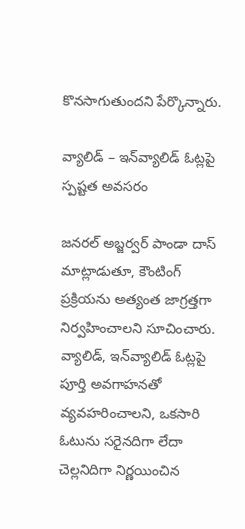కొనసాగుతుందని పేర్కొన్నారు.

వ్యాలిడ్ – ఇన్‌వ్యాలిడ్ ఓట్లపై స్పష్టత అవసరం

జనరల్ అబ్జర్వర్ పాండా దాస్ మాట్లాడుతూ, కౌంటింగ్ ప్రక్రియను అత్యంత జాగ్రత్తగా నిర్వహించాలని సూచించారు. వ్యాలిడ్, ఇన్‌వ్యాలిడ్ ఓట్లపై పూర్తి అవగాహనతో వ్యవహరించాలని, ఒకసారి ఓటును సరైనదిగా లేదా చెల్లనిదిగా నిర్ణయించిన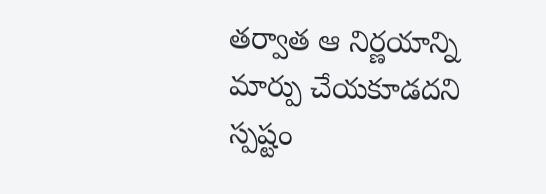తర్వాత ఆ నిర్ణయాన్ని మార్పు చేయకూడదని స్పష్టం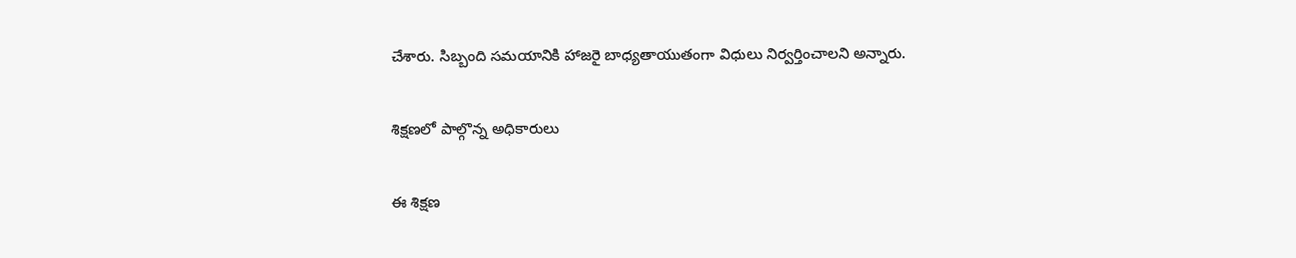చేశారు. సిబ్బంది సమయానికి హాజరై బాధ్యతాయుతంగా విధులు నిర్వర్తించాలని అన్నారు.

శిక్షణలో పాల్గొన్న అధికారులు

ఈ శిక్షణ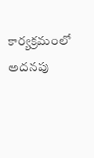కార్యక్రమంలో అదనపు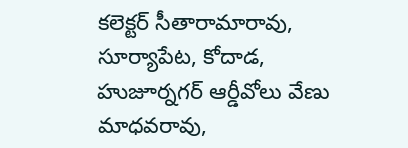కలెక్టర్ సీతారామారావు, సూర్యాపేట, కోదాడ, హుజూర్నగర్ ఆర్డీవోలు వేణు మాధవరావు,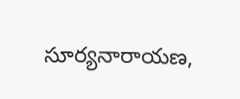సూర్యనారాయణ,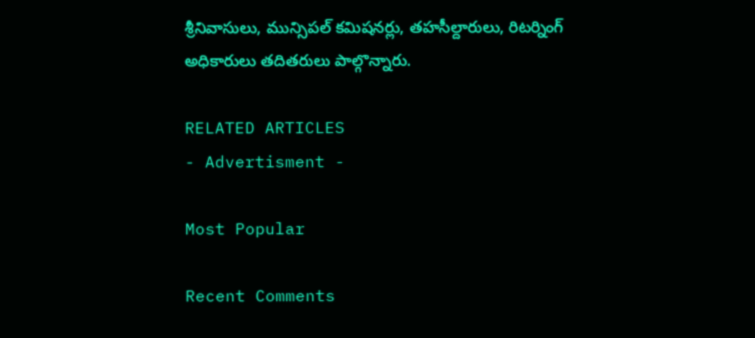శ్రీనివాసులు, మున్సిపల్ కమిషనర్లు, తహసీల్దారులు, రిటర్నింగ్ అధికారులు తదితరులు పాల్గొన్నారు.

RELATED ARTICLES
- Advertisment -

Most Popular

Recent Comments